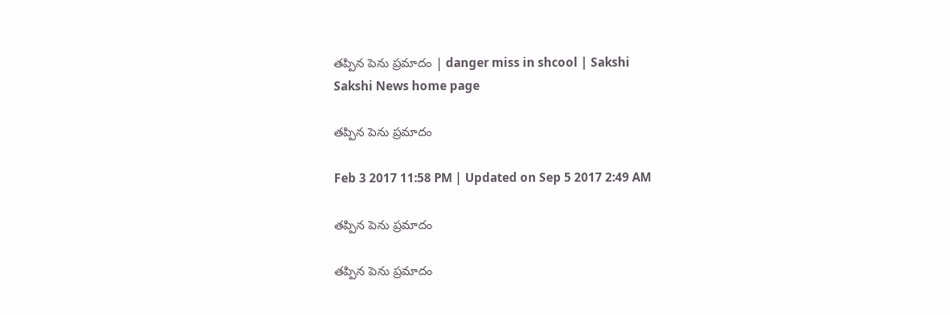తప్పిన పెను ప్రమాదం | danger miss in shcool | Sakshi
Sakshi News home page

తప్పిన పెను ప్రమాదం

Feb 3 2017 11:58 PM | Updated on Sep 5 2017 2:49 AM

తప్పిన పెను ప్రమాదం

తప్పిన పెను ప్రమాదం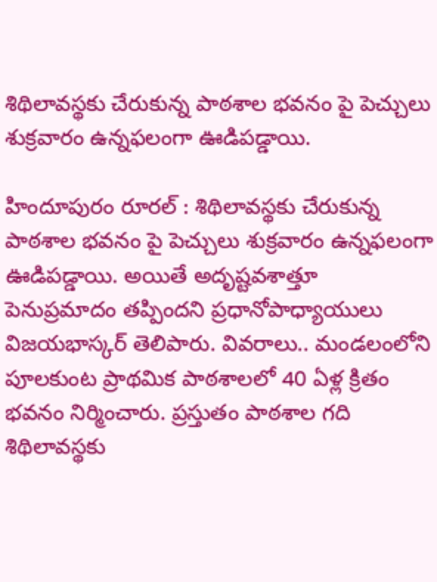శిథిలావస్థకు చేరుకున్న పాఠశాల భవనం పై పెచ్చులు శుక్రవారం ఉన్నఫలంగా ఊడిపడ్డాయి.

హిందూపురం రూరల్‌ : శిథిలావస్థకు చేరుకున్న పాఠశాల భవనం పై పెచ్చులు శుక్రవారం ఉన్నఫలంగా ఊడిపడ్డాయి. అయితే అదృష్టవశాత్తూ పెనుప్రమాదం తప్పిందని ప్రధానోపాధ్యాయులు విజయభాస్కర్‌ తెలిపారు. వివరాలు.. మండలంలోని పూలకుంట ప్రాథమిక పాఠశాలలో 40 ఏళ్ల క్రితం భవనం నిర్మించారు. ప్రస్తుతం పాఠశాల గది శిథిలావస్థకు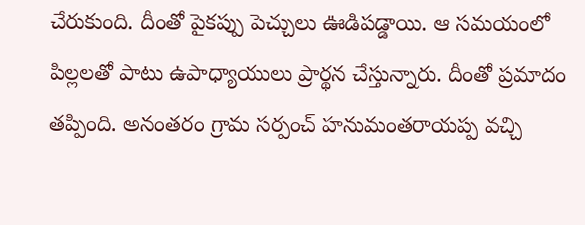చేరుకుంది. దీంతో పైకప్పు పెచ్చులు ఊడిపడ్డాయి. ఆ సమయంలో పిల్లలతో పాటు ఉపాధ్యాయులు ప్రార్థన చేస్తున్నారు. దీంతో ప్రమాదం తప్పింది. అనంతరం గ్రామ సర్పంచ్‌ హనుమంతరాయప్ప వచ్చి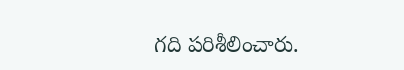గది పరిశీలించారు.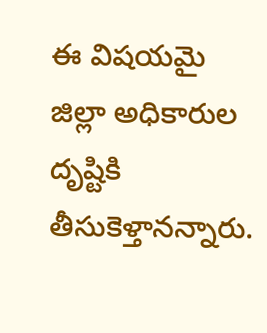ఈ విషయమై జిల్లా అధికారుల దృష్టికి తీసుకెళ్తానన్నారు.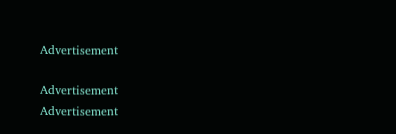Advertisement

Advertisement
Advertisement